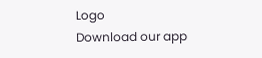Logo
Download our app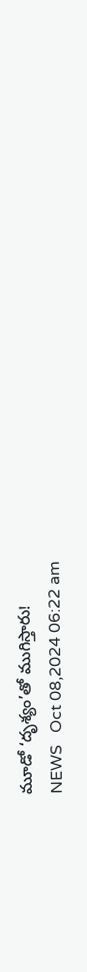మూడో ‘దృశ్యం’తో ముగిస్తారు!
NEWS   Oct 08,2024 06:22 am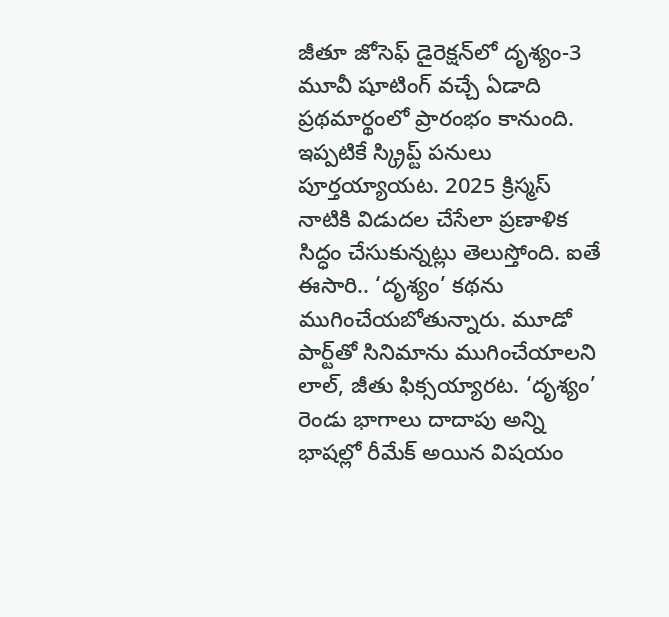జీతూ జోసెఫ్ డైరెక్షన్‌లో దృశ్యం-3 మూవీ షూటింగ్ వచ్చే ఏడాది ప్రథమార్థంలో ప్రారంభం కానుంది. ఇప్పటికే స్క్రిప్ట్ పనులు పూర్తయ్యాయ‌ట‌. 2025 క్రిస్మస్ నాటికి విడుదల చేసేలా ప్రణాళిక సిద్ధం చేసుకున్నట్లు తెలుస్తోంది. ఐతే ఈసారి.. ‘దృశ్యం’ కథను ముగించేయబోతున్నారు. మూడో పార్ట్‌తో సినిమాను ముగించేయాలని లాల్, జీతు ఫిక్సయ్యారట. ‘దృశ్యం’ రెండు భాగాలు దాదాపు అన్ని భాషల్లో రీమేక్ అయిన విషయం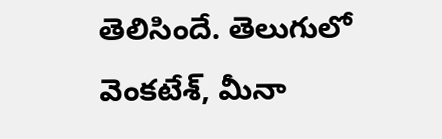తెలిసిందే. తెలుగులో వెంకటేశ్, మీనా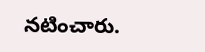నటించారు.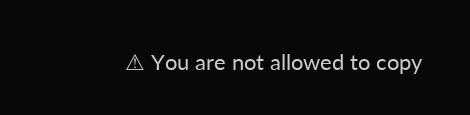⚠ You are not allowed to copy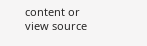content or view source